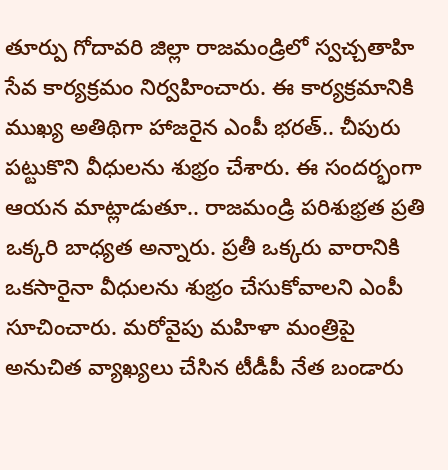తూర్పు గోదావరి జిల్లా రాజమండ్రిలో స్వచ్చతాహి సేవ కార్యక్రమం నిర్వహించారు. ఈ కార్యక్రమానికి ముఖ్య అతిథిగా హాజరైన ఎంపీ భరత్.. చీపురు పట్టుకొని వీధులను శుభ్రం చేశారు. ఈ సందర్భంగా ఆయన మాట్లాడుతూ.. రాజమండ్రి పరిశుభ్రత ప్రతి ఒక్కరి బాధ్యత అన్నారు. ప్రతీ ఒక్కరు వారానికి ఒకసారైనా వీధులను శుభ్రం చేసుకోవాలని ఎంపీ సూచించారు. మరోవైపు మహిళా మంత్రిపై అనుచిత వ్యాఖ్యలు చేసిన టీడీపీ నేత బండారు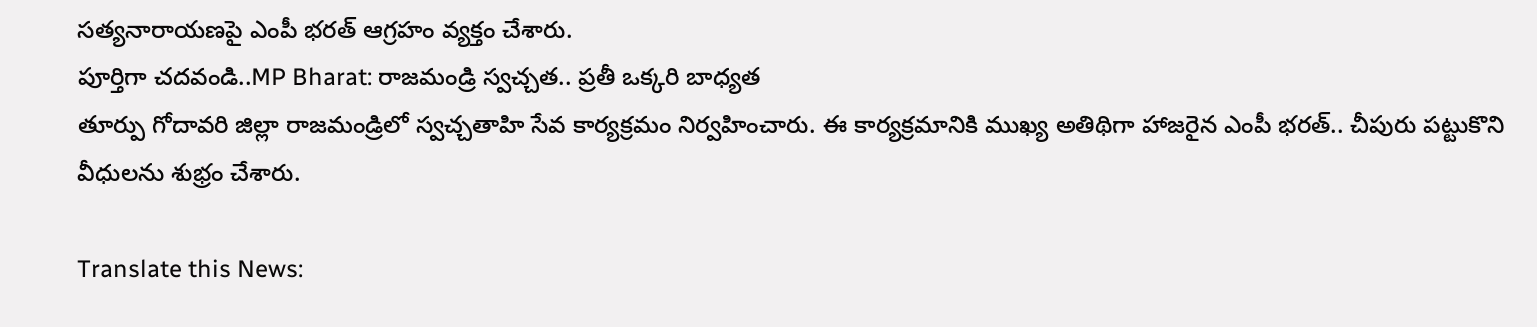సత్యనారాయణపై ఎంపీ భరత్ ఆగ్రహం వ్యక్తం చేశారు.
పూర్తిగా చదవండి..MP Bharat: రాజమండ్రి స్వచ్చత.. ప్రతీ ఒక్కరి బాధ్యత
తూర్పు గోదావరి జిల్లా రాజమండ్రిలో స్వచ్చతాహి సేవ కార్యక్రమం నిర్వహించారు. ఈ కార్యక్రమానికి ముఖ్య అతిథిగా హాజరైన ఎంపీ భరత్.. చీపురు పట్టుకొని వీధులను శుభ్రం చేశారు.

Translate this News: